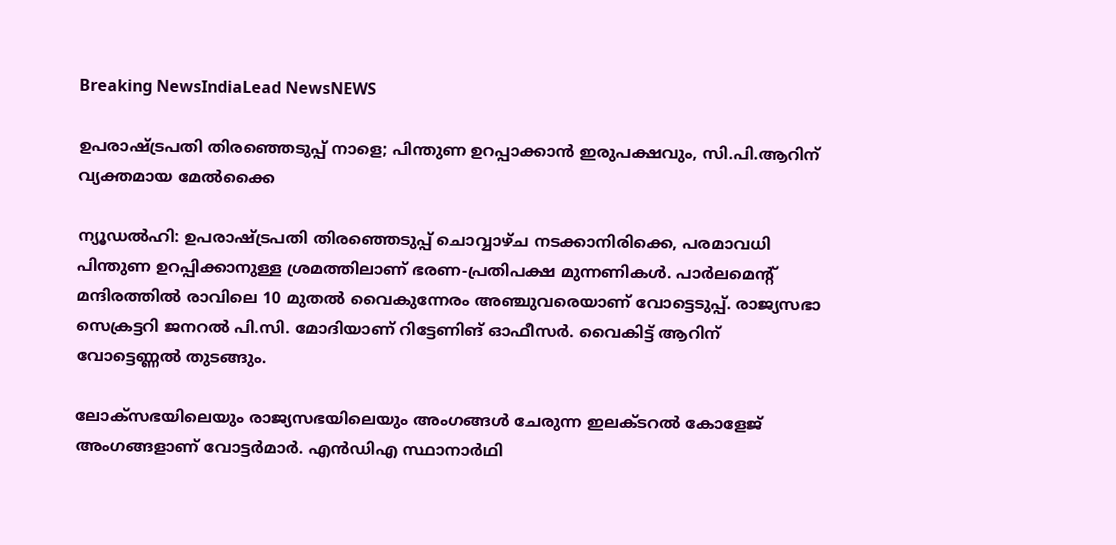Breaking NewsIndiaLead NewsNEWS

ഉപരാഷ്ട്രപതി തിരഞ്ഞെടുപ്പ് നാളെ; പിന്തുണ ഉറപ്പാക്കാന്‍ ഇരുപക്ഷവും, സി.പി.ആറിന് വ്യക്തമായ മേല്‍ക്കൈ

ന്യൂഡല്‍ഹി: ഉപരാഷ്ട്രപതി തിരഞ്ഞെടുപ്പ് ചൊവ്വാഴ്ച നടക്കാനിരിക്കെ, പരമാവധി പിന്തുണ ഉറപ്പിക്കാനുള്ള ശ്രമത്തിലാണ് ഭരണ-പ്രതിപക്ഷ മുന്നണികള്‍. പാര്‍ലമെന്റ് മന്ദിരത്തില്‍ രാവിലെ 10 മുതല്‍ വൈകുന്നേരം അഞ്ചുവരെയാണ് വോട്ടെടുപ്പ്. രാജ്യസഭാ സെക്രട്ടറി ജനറല്‍ പി.സി. മോദിയാണ് റിട്ടേണിങ് ഓഫീസര്‍. വൈകിട്ട് ആറിന് വോട്ടെണ്ണല്‍ തുടങ്ങും.

ലോക്സഭയിലെയും രാജ്യസഭയിലെയും അംഗങ്ങള്‍ ചേരുന്ന ഇലക്ടറല്‍ കോളേജ് അംഗങ്ങളാണ് വോട്ടര്‍മാര്‍. എന്‍ഡിഎ സ്ഥാനാര്‍ഥി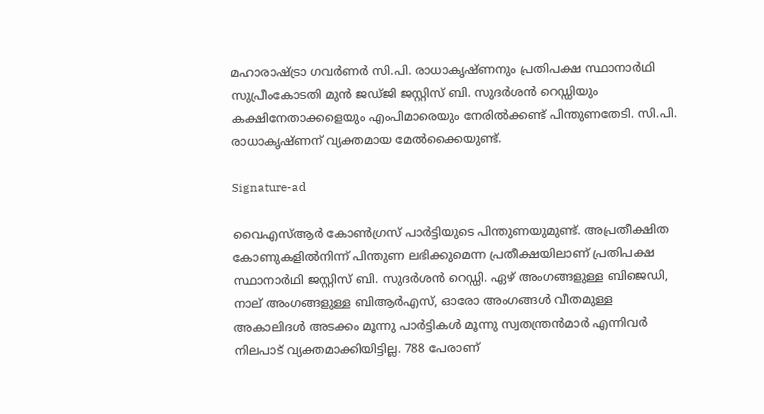മഹാരാഷ്ട്രാ ഗവര്‍ണര്‍ സി.പി. രാധാകൃഷ്ണനും പ്രതിപക്ഷ സ്ഥാനാര്‍ഥി സുപ്രീംകോടതി മുന്‍ ജഡ്ജി ജസ്റ്റിസ് ബി. സുദര്‍ശന്‍ റെഡ്ഡിയും കക്ഷിനേതാക്കളെയും എംപിമാരെയും നേരില്‍ക്കണ്ട് പിന്തുണതേടി. സി.പി. രാധാകൃഷ്ണന് വ്യക്തമായ മേല്‍ക്കൈയുണ്ട്.

Signature-ad

വൈഎസ്ആര്‍ കോണ്‍ഗ്രസ് പാര്‍ട്ടിയുടെ പിന്തുണയുമുണ്ട്. അപ്രതീക്ഷിത കോണുകളില്‍നിന്ന് പിന്തുണ ലഭിക്കുമെന്ന പ്രതീക്ഷയിലാണ് പ്രതിപക്ഷ സ്ഥാനാര്‍ഥി ജസ്റ്റിസ് ബി. സുദര്‍ശന്‍ റെഡ്ഡി. ഏഴ് അംഗങ്ങളുള്ള ബിജെഡി, നാല് അംഗങ്ങളുള്ള ബിആര്‍എസ്, ഓരോ അംഗങ്ങള്‍ വീതമുള്ള അകാലിദള്‍ അടക്കം മൂന്നു പാര്‍ട്ടികള്‍ മൂന്നു സ്വതന്ത്രന്‍മാര്‍ എന്നിവര്‍ നിലപാട് വ്യക്തമാക്കിയിട്ടില്ല. 788 പേരാണ്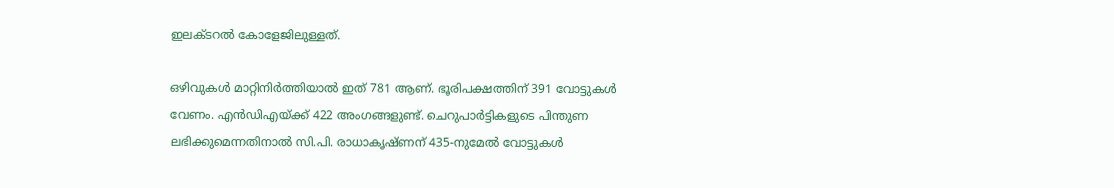ഇലക്ടറല്‍ കോളേജിലുള്ളത്.

ഒഴിവുകള്‍ മാറ്റിനിര്‍ത്തിയാല്‍ ഇത് 781 ആണ്. ഭൂരിപക്ഷത്തിന് 391 വോട്ടുകള്‍ വേണം. എന്‍ഡിഎയ്ക്ക് 422 അംഗങ്ങളുണ്ട്. ചെറുപാര്‍ട്ടികളുടെ പിന്തുണ ലഭിക്കുമെന്നതിനാല്‍ സി.പി. രാധാകൃഷ്ണന് 435-നുമേല്‍ വോട്ടുകള്‍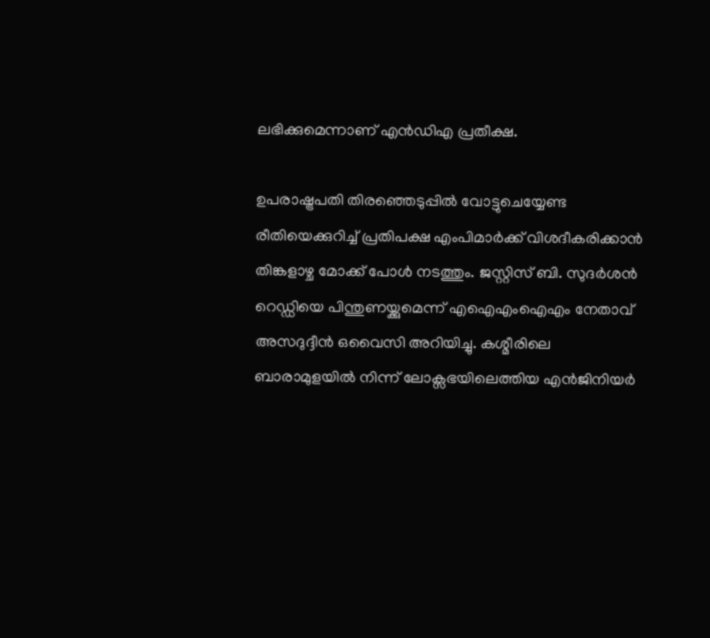ലഭിക്കുമെന്നാണ് എന്‍ഡിഎ പ്രതീക്ഷ.

ഉപരാഷ്ട്രപതി തിരഞ്ഞെടുപ്പില്‍ വോട്ടുചെയ്യേണ്ട രീതിയെക്കുറിച്ച് പ്രതിപക്ഷ എംപിമാര്‍ക്ക് വിശദീകരിക്കാന്‍ തിങ്കളാഴ്ച മോക്ക് പോള്‍ നടത്തും. ജസ്റ്റിസ് ബി. സുദര്‍ശന്‍ റെഡ്ഡിയെ പിന്തുണയ്ക്കുമെന്ന് എഐഎംഐഎം നേതാവ് അസദുദ്ദീന്‍ ഒവൈസി അറിയിച്ചു. കശ്മീരിലെ ബാരാമുളയില്‍ നിന്ന് ലോക്സഭയിലെത്തിയ എന്‍ജിനിയര്‍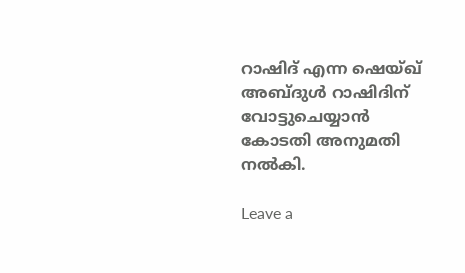റാഷിദ് എന്ന ഷെയ്ഖ് അബ്ദുള്‍ റാഷിദിന് വോട്ടുചെയ്യാന്‍ കോടതി അനുമതി നല്‍കി.

Leave a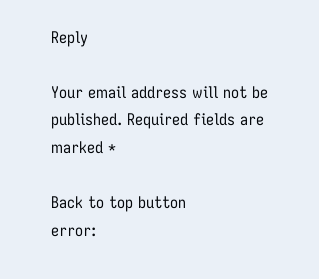Reply

Your email address will not be published. Required fields are marked *

Back to top button
error: